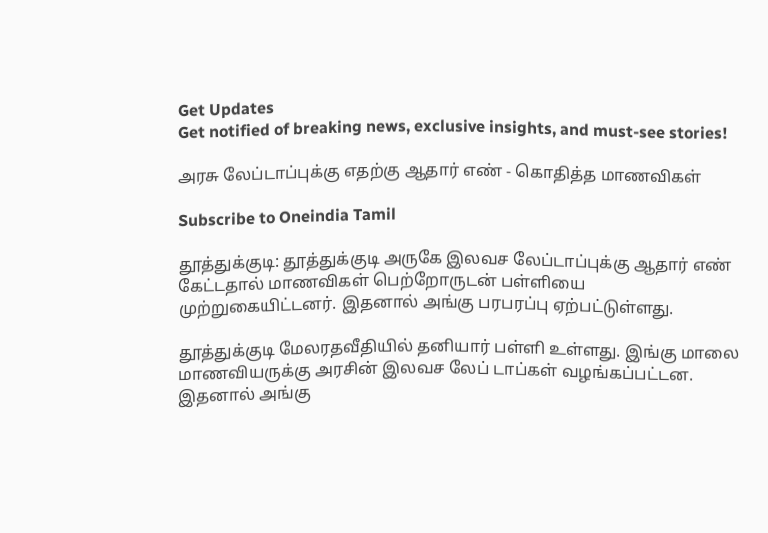Get Updates
Get notified of breaking news, exclusive insights, and must-see stories!

அரசு லேப்டாப்புக்கு எதற்கு ஆதார் எண் - கொதித்த மாணவிகள்

Subscribe to Oneindia Tamil

தூத்துக்குடி: தூத்துக்குடி அருகே இலவச லேப்டாப்புக்கு ஆதார் எண் கேட்டதால் மாணவிகள் பெற்றோருடன் பள்ளியை முற்றுகையிட்டனர். இதனால் அங்கு பரபரப்பு ஏற்பட்டுள்ளது.

தூத்துக்குடி மேலரதவீதியில் தனியார் பள்ளி உள்ளது. இங்கு மாலை மாணவியருக்கு அரசின் இலவச லேப் டாப்கள் வழங்கப்பட்டன. இதனால் அங்கு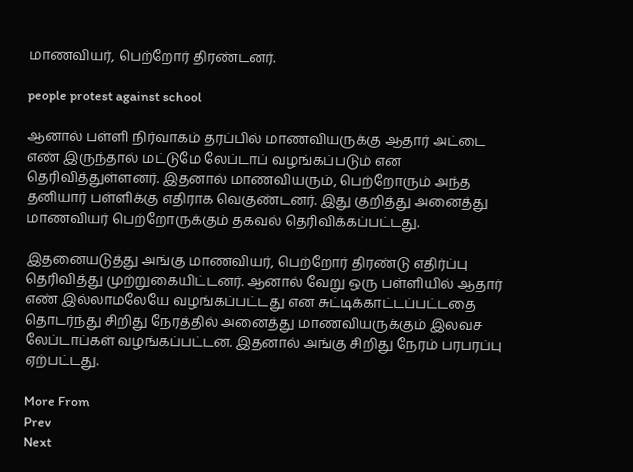மாணவியர், பெற்றோர் திரண்டனர்.

people protest against school

ஆனால் பள்ளி நிர்வாகம் தரப்பில் மாணவியருக்கு ஆதார் அட்டை எண் இருந்தால் மட்டுமே லேப்டாப் வழங்கப்படும் என தெரிவித்துள்ளனர். இதனால் மாணவியரும், பெற்றோரும் அந்த தனியார் பள்ளிக்கு எதிராக வெகுண்டனர். இது குறித்து அனைத்து மாணவியர் பெற்றோருக்கும் தகவல் தெரிவிக்கப்பட்டது.

இதனையடுத்து அங்கு மாணவியர், பெற்றோர் திரண்டு எதிர்ப்பு தெரிவித்து முற்றுகையிட்டனர். ஆனால் வேறு ஒரு பள்ளியில் ஆதார் எண் இல்லாமலேயே வழங்கப்பட்டது என சுட்டிக்காட்டப்பட்டதை தொடர்ந்து சிறிது நேரத்தில் அனைத்து மாணவியருக்கும் இலவச லேப்டாப்கள் வழங்கப்பட்டன. இதனால் அங்கு சிறிது நேரம் பரபரப்பு ஏற்பட்டது.

More From
Prev
Next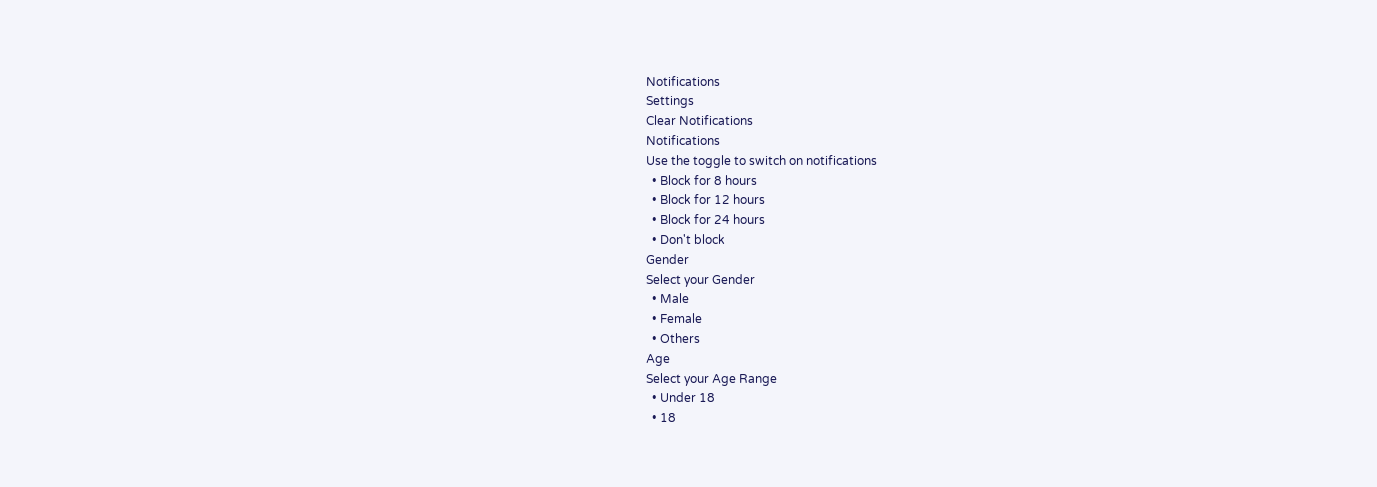Notifications
Settings
Clear Notifications
Notifications
Use the toggle to switch on notifications
  • Block for 8 hours
  • Block for 12 hours
  • Block for 24 hours
  • Don't block
Gender
Select your Gender
  • Male
  • Female
  • Others
Age
Select your Age Range
  • Under 18
  • 18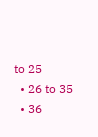to 25
  • 26 to 35
  • 36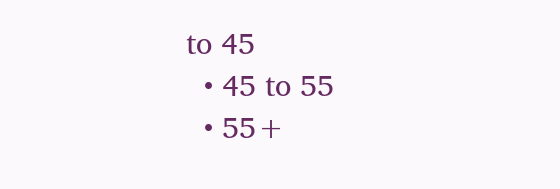to 45
  • 45 to 55
  • 55+